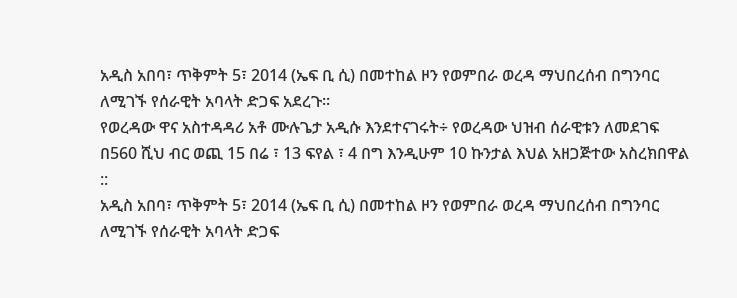አዲስ አበባ፣ ጥቅምት 5፣ 2014 (ኤፍ ቢ ሲ) በመተከል ዞን የወምበራ ወረዳ ማህበረሰብ በግንባር ለሚገኙ የሰራዊት አባላት ድጋፍ አደረጉ፡፡
የወረዳው ዋና አስተዳዳሪ አቶ ሙሉጌታ አዲሱ እንደተናገሩት÷ የወረዳው ህዝብ ሰራዊቱን ለመደገፍ በ560 ሺህ ብር ወጪ 15 በሬ ፣ 13 ፍየል ፣ 4 በግ እንዲሁም 10 ኩንታል እህል አዘጋጅተው አስረክበዋል ::
አዲስ አበባ፣ ጥቅምት 5፣ 2014 (ኤፍ ቢ ሲ) በመተከል ዞን የወምበራ ወረዳ ማህበረሰብ በግንባር ለሚገኙ የሰራዊት አባላት ድጋፍ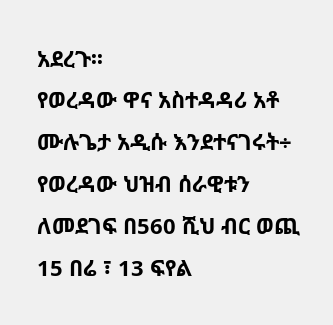አደረጉ፡፡
የወረዳው ዋና አስተዳዳሪ አቶ ሙሉጌታ አዲሱ እንደተናገሩት÷ የወረዳው ህዝብ ሰራዊቱን ለመደገፍ በ560 ሺህ ብር ወጪ 15 በሬ ፣ 13 ፍየል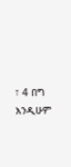፣ 4 በግ እንዲሁም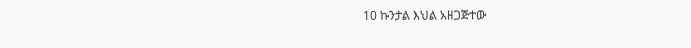10 ኩንታል እህል አዘጋጅተው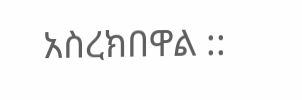አስረክበዋል ::